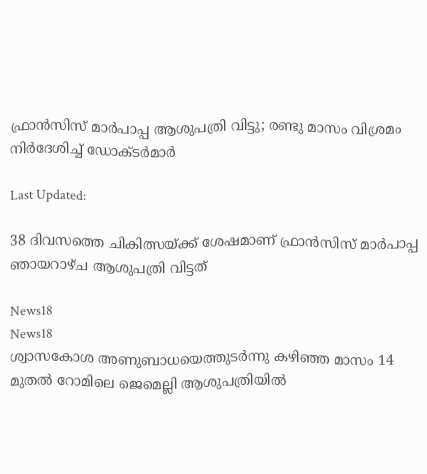ഫ്രാൻസിസ് മാർപാപ്പ ആശുപത്രി വിട്ടു; രണ്ടു മാസം വിശ്രമം നിർദേശിച്ച് ഡോക്ടർമാർ

Last Updated:

38 ദിവസത്തെ ചികിത്സയ്ക്ക് ശേഷമാണ് ഫ്രാൻസിസ് മാർപാപ്പ ഞായറാഴ്ച ആശുപത്രി വിട്ടത്

News18
News18
ശ്വാസകോശ അണുബാധയെത്തുടർന്നു കഴിഞ്ഞ മാസം 14 മുതൽ റോമിലെ ജെമെല്ലി ആശുപത്രിയിൽ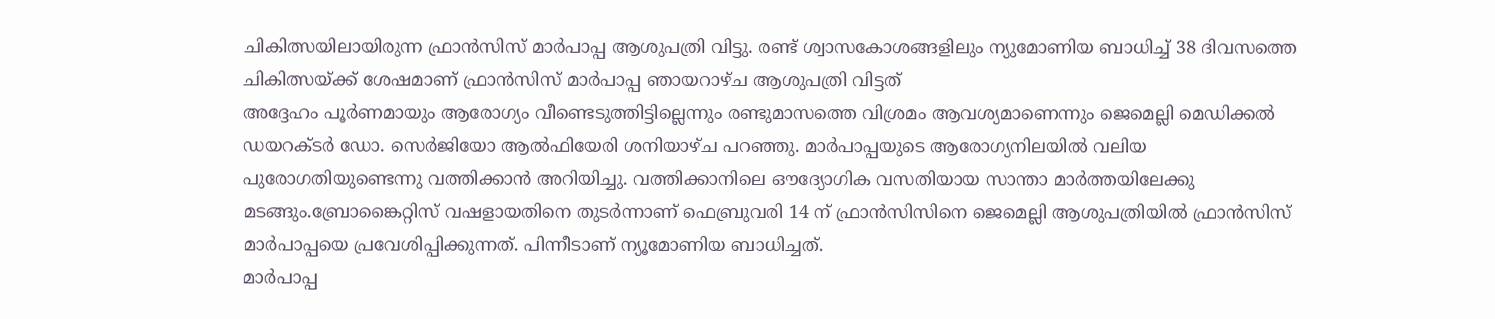ചികിത്സയിലായിരുന്ന ഫ്രാൻസിസ് മാർപാപ്പ ആശുപത്രി വിട്ടു. രണ്ട് ശ്വാസകോശങ്ങളിലും ന്യുമോണിയ ബാധിച്ച് 38 ദിവസത്തെ ചികിത്സയ്ക്ക് ശേഷമാണ് ഫ്രാൻസിസ് മാർപാപ്പ ഞായറാഴ്ച ആശുപത്രി വിട്ടത്
അദ്ദേഹം പൂർണമായും ആരോഗ്യം വീണ്ടെടുത്തിട്ടില്ലെന്നും രണ്ടുമാസത്തെ വിശ്രമം ആവശ്യമാണെന്നും ജെമെല്ലി മെഡിക്കൽ ഡയറക്ടർ ഡോ. സെർജിയോ ആൽഫിയേരി ശനിയാഴ്ച പറഞ്ഞു. മാർപാപ്പയുടെ ആരോഗ്യനിലയിൽ വലിയ പുരോഗതിയുണ്ടെന്നു വത്തിക്കാൻ അറിയിച്ചു. വത്തിക്കാനിലെ ഔദ്യോഗിക വസതിയായ സാന്താ മാർത്തയിലേക്കു മടങ്ങും.ബ്രോങ്കൈറ്റിസ് വഷളായതിനെ തുടർന്നാണ് ഫെബ്രുവരി 14 ന് ഫ്രാൻസിസിനെ ജെമെല്ലി ആശുപത്രിയിൽ ഫ്രാൻസിസ് മാർപാപ്പയെ പ്രവേശിപ്പിക്കുന്നത്. പിന്നീടാണ് ന്യൂമോണിയ ബാധിച്ചത്.
മാർപാപ്പ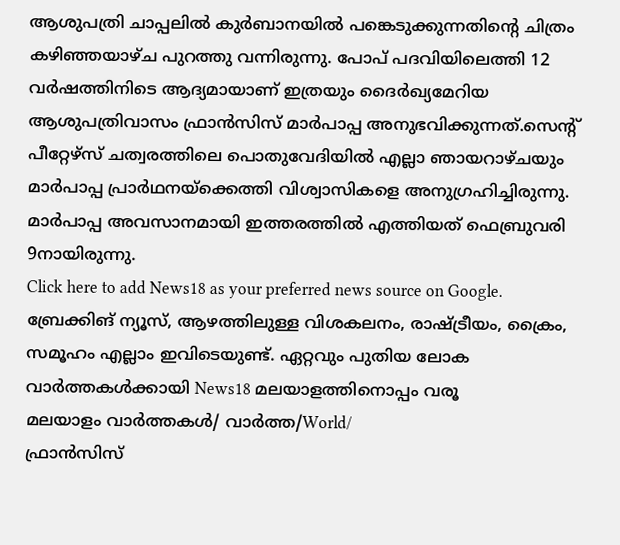ആശുപത്രി ചാപ്പലിൽ കുർബാനയിൽ പങ്കെടുക്കുന്നതിന്റെ ചിത്രം കഴിഞ്ഞയാഴ്ച പുറത്തു വന്നിരുന്നു. പോപ് പദവിയിലെത്തി 12 വർഷത്തിനിടെ ആദ്യമായാണ് ഇത്രയും ദൈർഖ്യമേറിയ ആശുപത്രിവാസം ഫ്രാൻസിസ് മാർപാപ്പ അനുഭവിക്കുന്നത്.സെന്റ് പീറ്റേഴ്സ് ചത്വരത്തിലെ പൊതുവേദിയിൽ എല്ലാ ഞായറാഴ്ചയും മാർപാപ്പ പ്രാർഥനയ്ക്കെത്തി വിശ്വാസികളെ അനുഗ്രഹിച്ചിരുന്നു. മാർപാപ്പ അവസാനമായി ഇത്തരത്തിൽ എത്തിയത് ഫെബ്രുവരി 9നായിരുന്നു.
Click here to add News18 as your preferred news source on Google.
ബ്രേക്കിങ് ന്യൂസ്, ആഴത്തിലുള്ള വിശകലനം, രാഷ്ട്രീയം, ക്രൈം, സമൂഹം എല്ലാം ഇവിടെയുണ്ട്. ഏറ്റവും പുതിയ ലോക വാർത്തകൾക്കായി News18 മലയാളത്തിനൊപ്പം വരൂ
മലയാളം വാർത്തകൾ/ വാർത്ത/World/
ഫ്രാൻസിസ്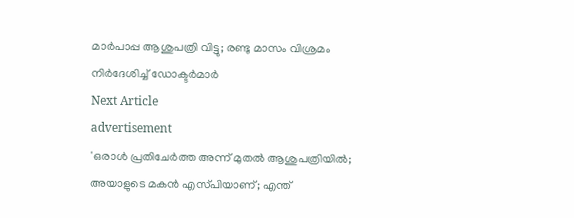മാർപാപ്പ ആശുപത്രി വിട്ടു; രണ്ടു മാസം വിശ്രമം നിർദേശിച്ച് ഡോക്ടർമാർ
Next Article
advertisement
'ഒരാള്‍ പ്രതിചേര്‍ത്ത അന്ന് മുതൽ ആശുപത്രിയിൽ; അയാളുടെ മകൻ എസ്‍പിയാണ്; എന്ത്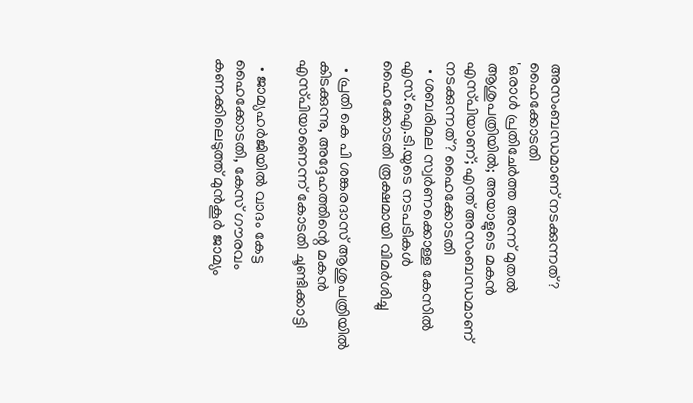അസംബന്ധമാണ് നടക്കുന്നത്? ഹൈക്കോടതി
'ഒരാള്‍ പ്രതിചേര്‍ത്ത അന്ന് മുതൽ ആശുപത്രിയിൽ; അയാളുടെ മകൻ എസ്‍പിയാണ്; എന്ത് അസംബന്ധമാണ് നടക്കുന്നത്? ഹൈക്കോടതി
  • ശബരിമല സ്വര്‍ണക്കൊള്ള കേസിൽ എസ്.ഐ.ടി.യുടെ നടപടികൾ ഹൈക്കോടതി രൂക്ഷമായി വിമർശിച്ചു

  • പ്രതി കെ പി ശങ്കരദാസ് ആശുപത്രിയിൽ കിടക്കുന്നു, അദ്ദേഹത്തിന്റെ മകൻ എസ്‌പിയാണെന്ന് കോടതി ചൂണ്ടിക്കാട്ടി

  • ജാമ്യഹർജിയിൽ വാദം കേട്ട ഹൈക്കോടതി, കേസ് ഗൗരവം കണക്കിലെടുത്ത് മുൻകൂർ ജാമ്യം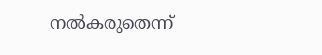നൽകരുതെന്ന്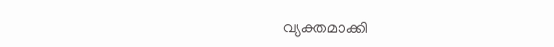വ്യക്തമാക്കി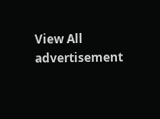View All
advertisement